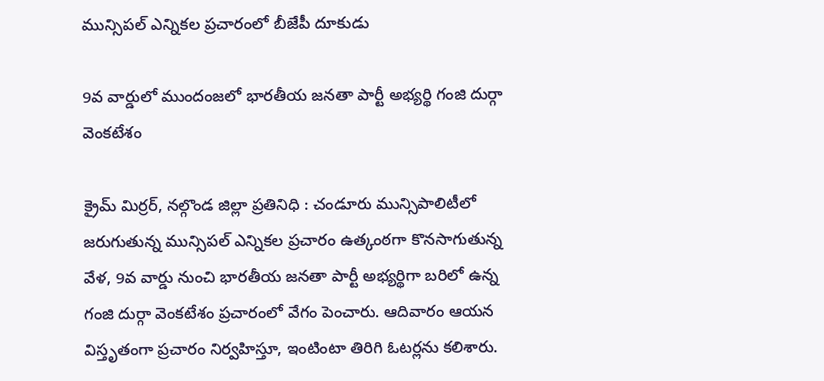మున్సిపల్ ఎన్నికల ప్రచారంలో బీజేపీ దూకుడు

9వ వార్డులో ముందంజలో భారతీయ జనతా పార్టీ అభ్యర్థి గంజి దుర్గా వెంకటేశం

క్రైమ్ మిర్రర్, నల్గొండ జిల్లా ప్రతినిధి : చండూరు మున్సిపాలిటీలో జరుగుతున్న మున్సిపల్ ఎన్నికల ప్రచారం ఉత్కంఠగా కొనసాగుతున్న వేళ, 9వ వార్డు నుంచి భారతీయ జనతా పార్టీ అభ్యర్థిగా బరిలో ఉన్న గంజి దుర్గా వెంకటేశం ప్రచారంలో వేగం పెంచారు. ఆదివారం ఆయన విస్తృతంగా ప్రచారం నిర్వహిస్తూ, ఇంటింటా తిరిగి ఓటర్లను కలిశారు.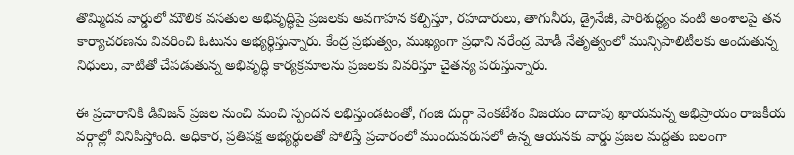తొమ్మిదవ వార్డులో మౌలిక వసతుల అభివృద్ధిపై ప్రజలకు అవగాహన కల్పిస్తూ, రహదారులు, తాగునీరు, డ్రైనేజీ, పారిశుద్ధ్యం వంటి అంశాలపై తన కార్యాచరణను వివరించి ఓటును అభ్యర్థిస్తున్నారు. కేంద్ర ప్రభుత్వం, ముఖ్యంగా ప్రధాని నరేంద్ర మోడీ నేతృత్వంలో మున్సిపాలిటీలకు అందుతున్న నిధులు, వాటితో చేపడుతున్న అభివృద్ధి కార్యక్రమాలను ప్రజలకు వివరిస్తూ చైతన్య పరుస్తున్నారు.

ఈ ప్రచారానికి డివిజన్ ప్రజల నుంచి మంచి స్పందన లభిస్తుండటంతో, గంజి దుర్గా వెంకటేశం విజయం దాదాపు ఖాయమన్న అభిప్రాయం రాజకీయ వర్గాల్లో వినిపిస్తోంది. అధికార, ప్రతిపక్ష అభ్యర్థులతో పోలిస్తే ప్రచారంలో ముందువరుసలో ఉన్న ఆయనకు వార్డు ప్రజల మద్దతు బలంగా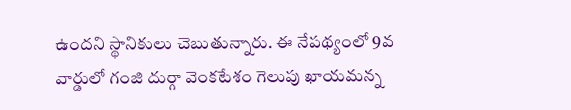ఉందని స్థానికులు చెబుతున్నారు. ఈ నేపథ్యంలో 9వ వార్డులో గంజి దుర్గా వెంకటేశం గెలుపు ఖాయమన్న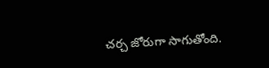చర్చ జోరుగా సాగుతోంది.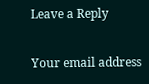Leave a Reply

Your email address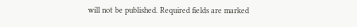will not be published. Required fields are marked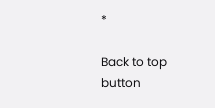*

Back to top button